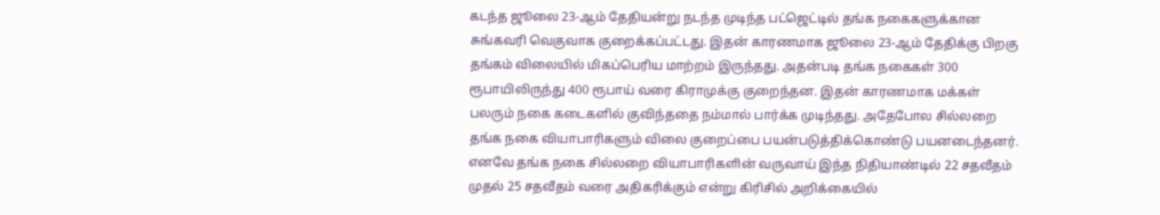கடந்த ஜூலை 23-ஆம் தேதியன்று நடந்த முடிந்த பட்ஜெட்டில் தங்க நகைகளுக்கான சுங்கவரி வெகுவாக குறைக்கப்பட்டது. இதன் காரணமாக ஜூலை 23-ஆம் தேதிக்கு பிறகு தங்கம் விலையில் மிகப்பெரிய மாற்றம் இருந்தது. அதன்படி தங்க நகைகள் 300 ரூபாயிலிருந்து 400 ரூபாய் வரை கிராமுக்கு குறைந்தன. இதன் காரணமாக மக்கள் பலரும் நகை கடைகளில் குவிந்ததை நம்மால் பார்க்க முடிந்தது. அதேபோல சில்லறை தங்க நகை வியாபாரிகளும் விலை குறைப்பை பயன்படுத்திக்கொண்டு பயனடைந்தனர்.
எனவே தங்க நகை சில்லறை வியாபாரிகளின் வருவாய் இந்த நிதியாண்டில் 22 சதவீதம் முதல் 25 சதவீதம் வரை அதிகரிக்கும் என்று கிரிசில் அறிக்கையில்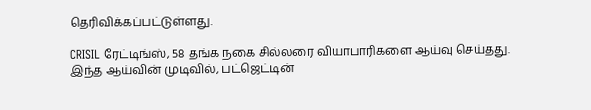தெரிவிக்கப்பட்டுள்ளது.

CRISIL ரேட்டிங்ஸ், 58 தங்க நகை சில்லரை வியாபாரிகளை ஆய்வு செய்தது. இந்த ஆய்வின் முடிவில், பட்ஜெட்டின்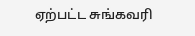ஏற்பட்ட சுங்கவரி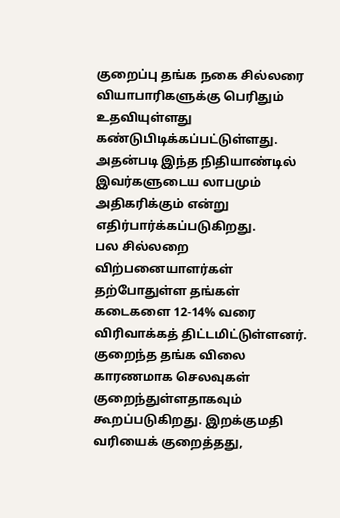குறைப்பு தங்க நகை சில்லரை வியாபாரிகளுக்கு பெரிதும் உதவியுள்ளது கண்டுபிடிக்கப்பட்டுள்ளது. அதன்படி இந்த நிதியாண்டில் இவர்களுடைய லாபமும் அதிகரிக்கும் என்று எதிர்பார்க்கப்படுகிறது.
பல சில்லறை விற்பனையாளர்கள் தற்போதுள்ள தங்கள் கடைகளை 12-14% வரை விரிவாக்கத் திட்டமிட்டுள்ளனர். குறைந்த தங்க விலை காரணமாக செலவுகள் குறைந்துள்ளதாகவும் கூறப்படுகிறது. இறக்குமதி வரியைக் குறைத்தது,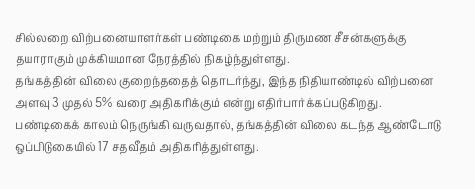சில்லறை விற்பனையாளர்கள் பண்டிகை மற்றும் திருமண சீசன்களுக்கு தயாராகும் முக்கியமான நேரத்தில் நிகழ்ந்துள்ளது.
தங்கத்தின் விலை குறைந்ததைத் தொடர்ந்து, இந்த நிதியாண்டில் விற்பனை அளவு 3 முதல் 5% வரை அதிகரிக்கும் என்று எதிர்பார்க்கப்படுகிறது.
பண்டிகைக் காலம் நெருங்கி வருவதால், தங்கத்தின் விலை கடந்த ஆண்டோடு ஒப்பிடுகையில் 17 சதவீதம் அதிகரித்துள்ளது.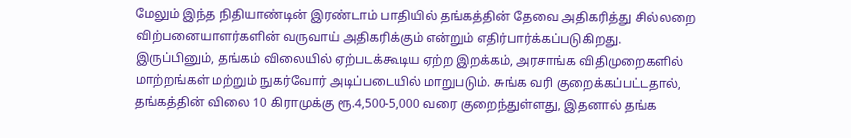மேலும் இந்த நிதியாண்டின் இரண்டாம் பாதியில் தங்கத்தின் தேவை அதிகரித்து சில்லறை விற்பனையாளர்களின் வருவாய் அதிகரிக்கும் என்றும் எதிர்பார்க்கப்படுகிறது.
இருப்பினும், தங்கம் விலையில் ஏற்படக்கூடிய ஏற்ற இறக்கம், அரசாங்க விதிமுறைகளில் மாற்றங்கள் மற்றும் நுகர்வோர் அடிப்படையில் மாறுபடும். சுங்க வரி குறைக்கப்பட்டதால், தங்கத்தின் விலை 10 கிராமுக்கு ரூ.4,500-5,000 வரை குறைந்துள்ளது, இதனால் தங்க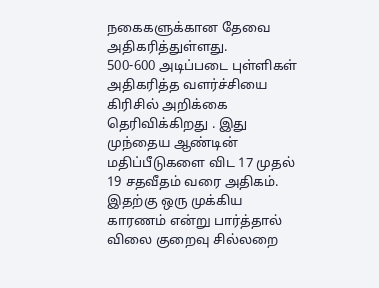நகைகளுக்கான தேவை அதிகரித்துள்ளது.
500-600 அடிப்படை புள்ளிகள் அதிகரித்த வளர்ச்சியை கிரிசில் அறிக்கை தெரிவிக்கிறது . இது முந்தைய ஆண்டின் மதிப்பீடுகளை விட 17 முதல் 19 சதவீதம் வரை அதிகம். இதற்கு ஒரு முக்கிய காரணம் என்று பார்த்தால் விலை குறைவு சில்லறை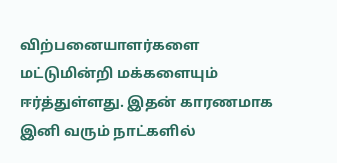விற்பனையாளர்களை மட்டுமின்றி மக்களையும் ஈர்த்துள்ளது. இதன் காரணமாக இனி வரும் நாட்களில்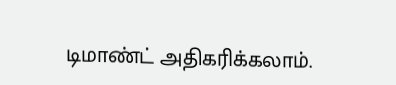டிமாண்ட் அதிகரிக்கலாம்.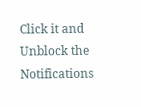Click it and Unblock the Notifications